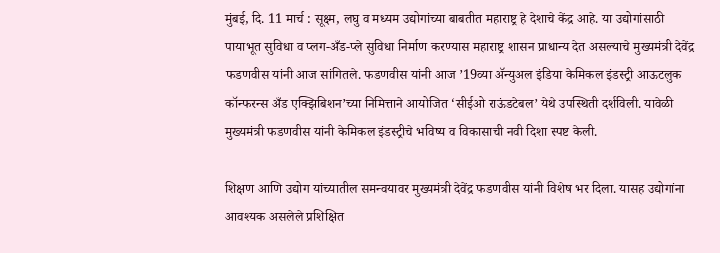मुंबई, दि. 11 मार्च : सूक्ष्म, लघु व मध्यम उद्योगांच्या बाबतीत महाराष्ट्र हे देशाचे केंद्र आहे. या उद्योगांसाठी पायाभूत सुविधा व प्लग-अँड-प्ले सुविधा निर्माण करण्यास महाराष्ट्र शासन प्राधान्य देत असल्याचे मुख्यमंत्री देवेंद्र फडणवीस यांनी आज सांगितले. फडणवीस यांनी आज ’19व्या ॲन्युअल इंडिया केमिकल इंडस्ट्री आऊटलुक कॉन्फरन्स अँड एक्झिबिशन’च्या निमित्ताने आयोजित ‘सीईओ राऊंडटेबल’ येथे उपस्थिती दर्शविली. यावेळी मुख्यमंत्री फडणवीस यांनी केमिकल इंडस्ट्रीचे भविष्य व विकासाची नवी दिशा स्पष्ट केली.

शिक्षण आणि उद्योग यांच्यातील समन्वयावर मुख्यमंत्री देवेंद्र फडणवीस यांनी विशेष भर दिला. यासह उद्योगांना आवश्यक असलेले प्रशिक्षित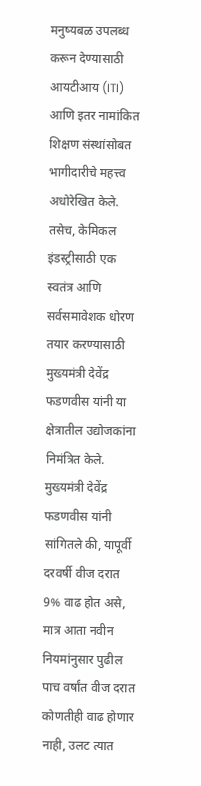मनुष्यबळ उपलब्ध करून देण्यासाठी आयटीआय (ITI) आणि इतर नामांकित शिक्षण संस्थांसोबत भागीदारीचे महत्त्व अधोरेखित केले. तसेच, केमिकल इंडस्ट्रीसाठी एक स्वतंत्र आणि सर्वसमावेशक धोरण तयार करण्यासाठी मुख्यमंत्री देवेंद्र फडणवीस यांनी या क्षेत्रातील उद्योजकांना निमंत्रित केले.
मुख्यमंत्री देवेंद्र फडणवीस यांनी सांगितले की, यापूर्वी दरवर्षी वीज दरात 9% वाढ होत असे, मात्र आता नवीन नियमांनुसार पुढील पाच वर्षांत वीज दरात कोणतीही वाढ होणार नाही, उलट त्यात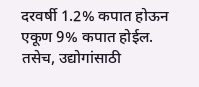दरवर्षी 1.2% कपात होऊन एकूण 9% कपात होईल. तसेच, उद्योगांसाठी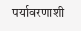पर्यावरणाशी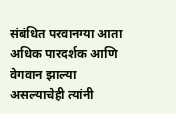संबंधित परवानग्या आता अधिक पारदर्शक आणि वेगवान झाल्या असल्याचेही त्यांनी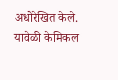अधोरेखित केले. यावेळी केमिकल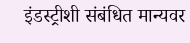इंडस्ट्रीशी संबंधित मान्यवर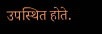उपस्थित होते.